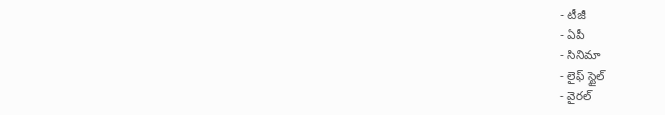- టీజీ
- ఏపీ
- సినిమా
- లైఫ్ స్టైల్
- వైరల్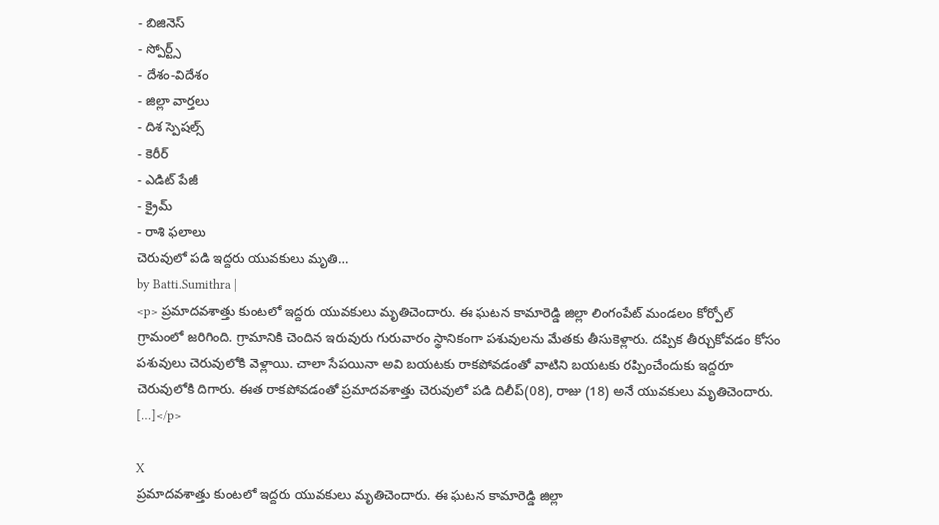- బిజినెస్
- స్పోర్ట్స్
- దేశం-విదేశం
- జిల్లా వార్తలు
- దిశ స్పెషల్స్
- కెరీర్
- ఎడిట్ పేజీ
- క్రైమ్
- రాశి ఫలాలు
చెరువులో పడి ఇద్దరు యువకులు మృతి…
by Batti.Sumithra |
<p> ప్రమాదవశాత్తు కుంటలో ఇద్దరు యువకులు మృతిచెందారు. ఈ ఘటన కామారెడ్డి జిల్లా లింగంపేట్ మండలం కోర్పోల్ గ్రామంలో జరిగింది. గ్రామానికి చెందిన ఇరువురు గురువారం స్థానికంగా పశువులను మేతకు తీసుకెళ్లారు. దప్పిక తీర్చుకోవడం కోసం పశువులు చెరువులోకి వెళ్లాయి. చాలా సేపయినా అవి బయటకు రాకపోవడంతో వాటిని బయటకు రప్పించేందుకు ఇద్దరూ చెరువులోకి దిగారు. ఈత రాకపోవడంతో ప్రమాదవశాత్తు చెరువులో పడి దిలీప్(08), రాజు (18) అనే యువకులు మృతిచెందారు. […]</p>

X
ప్రమాదవశాత్తు కుంటలో ఇద్దరు యువకులు మృతిచెందారు. ఈ ఘటన కామారెడ్డి జిల్లా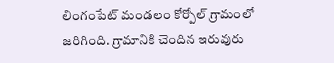లింగంపేట్ మండలం కోర్పోల్ గ్రామంలో జరిగింది. గ్రామానికి చెందిన ఇరువురు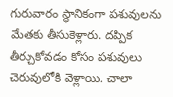గురువారం స్థానికంగా పశువులను మేతకు తీసుకెళ్లారు. దప్పిక తీర్చుకోవడం కోసం పశువులు చెరువులోకి వెళ్లాయి. చాలా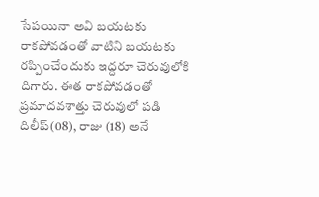సేపయినా అవి బయటకు రాకపోవడంతో వాటిని బయటకు రప్పించేందుకు ఇద్దరూ చెరువులోకి దిగారు. ఈత రాకపోవడంతో ప్రమాదవశాత్తు చెరువులో పడి దిలీప్(08), రాజు (18) అనే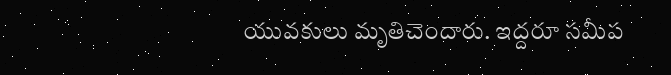యువకులు మృతిచెందారు. ఇద్దరూ సమీప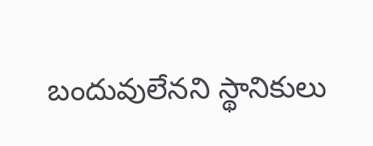బందువులేనని స్థానికులు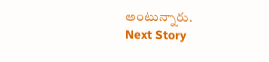అంటున్నారు.
Next Story